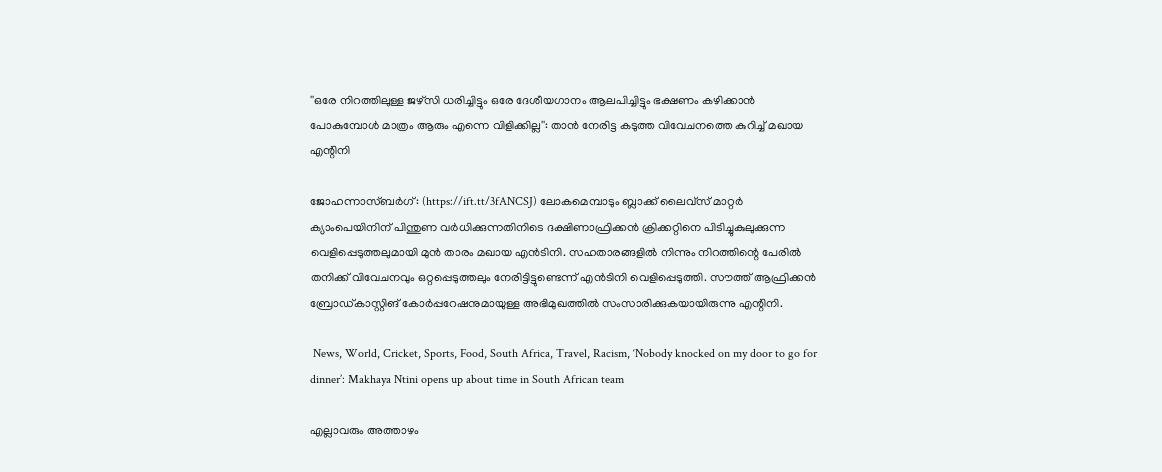''ഒരേ നിറത്തിലുള്ള ജഴ്‌സി ധരിച്ചിട്ടും ഒരേ ദേശീയഗാനം ആലപിച്ചിട്ടും ഭക്ഷണം കഴിക്കാന്‍ പോകുമ്പോള്‍ മാത്രം ആരും എന്നെ വിളിക്കില്ല'': താന്‍ നേരിട്ട കടുത്ത വിവേചനത്തെ കുറിച്ച് മഖായ എന്റിനി

ജോഹന്നാസ്ബര്‍ഗ്: (https://ift.tt/3fANCSJ) ലോകമെമ്പാടും ബ്ലാക്ക് ലൈവ്‌സ് മാറ്റര്‍ ക്യാംപെയിനിന് പിന്തുണ വര്‍ധിക്കുന്നതിനിടെ ദക്ഷിണാഫ്രിക്കന്‍ ക്രിക്കറ്റിനെ പിടിച്ചുകുലുക്കുന്ന വെളിപ്പെടുത്തലുമായി മുന്‍ താരം മഖായ എന്‍ടിനി. സഹതാരങ്ങളില്‍ നിന്നും നിറത്തിന്റെ പേരില്‍ തനിക്ക് വിവേചനവും ഒറ്റപ്പെടുത്തലും നേരിട്ടിട്ടുണ്ടെന്ന് എന്‍ടിനി വെളിപ്പെടുത്തി. സൗത്ത് ആഫ്രിക്കന്‍ ബ്രോഡ്കാസ്റ്റിങ് കോര്‍പ്പറേഷനുമായുള്ള അഭിമുഖത്തില്‍ സംസാരിക്കുകയായിരുന്നു എന്റിനി.

 News, World, Cricket, Sports, Food, South Africa, Travel, Racism, ‘Nobody knocked on my door to go for dinner’: Makhaya Ntini opens up about time in South African team

എല്ലാവരും അത്താഴം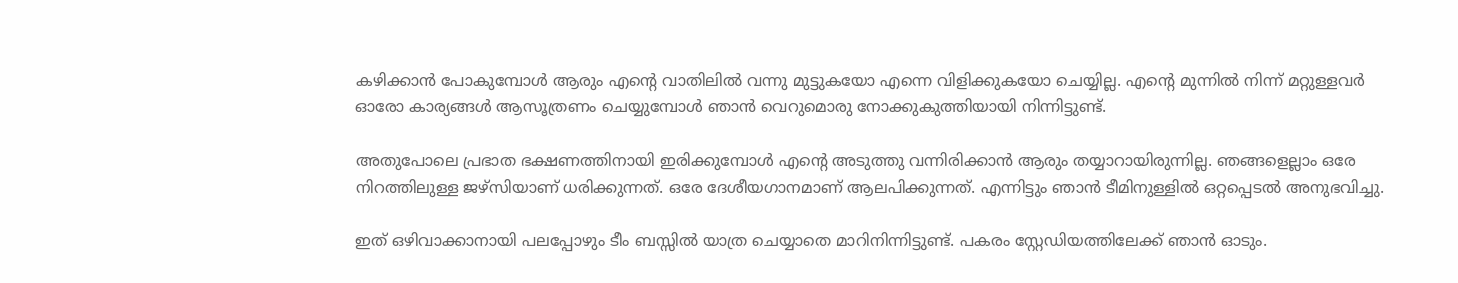കഴിക്കാന്‍ പോകുമ്പോള്‍ ആരും എന്റെ വാതിലില്‍ വന്നു മുട്ടുകയോ എന്നെ വിളിക്കുകയോ ചെയ്യില്ല. എന്റെ മുന്നില്‍ നിന്ന് മറ്റുള്ളവര്‍ ഓരോ കാര്യങ്ങള്‍ ആസൂത്രണം ചെയ്യുമ്പോള്‍ ഞാന്‍ വെറുമൊരു നോക്കുകുത്തിയായി നിന്നിട്ടുണ്ട്.

അതുപോലെ പ്രഭാത ഭക്ഷണത്തിനായി ഇരിക്കുമ്പോള്‍ എന്റെ അടുത്തു വന്നിരിക്കാന്‍ ആരും തയ്യാറായിരുന്നില്ല. ഞങ്ങളെല്ലാം ഒരേ നിറത്തിലുള്ള ജഴ്‌സിയാണ് ധരിക്കുന്നത്. ഒരേ ദേശീയഗാനമാണ് ആലപിക്കുന്നത്. എന്നിട്ടും ഞാന്‍ ടീമിനുള്ളില്‍ ഒറ്റപ്പെടല്‍ അനുഭവിച്ചു.

ഇത് ഒഴിവാക്കാനായി പലപ്പോഴും ടീം ബസ്സില്‍ യാത്ര ചെയ്യാതെ മാറിനിന്നിട്ടുണ്ട്. പകരം സ്റ്റേഡിയത്തിലേക്ക് ഞാന്‍ ഓടും.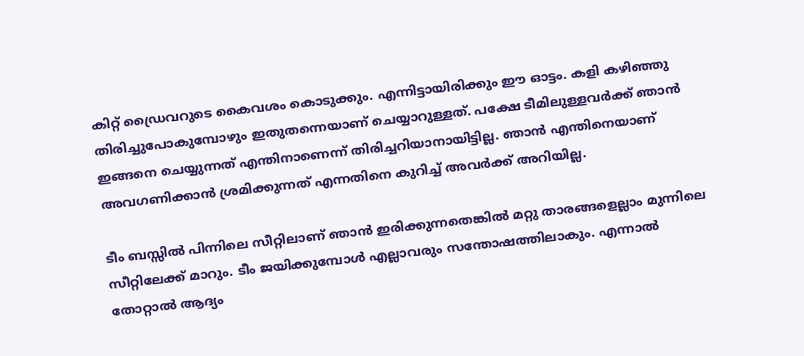കിറ്റ് ഡ്രൈവറുടെ കൈവശം കൊടുക്കും. എന്നിട്ടായിരിക്കും ഈ ഓട്ടം. കളി കഴിഞ്ഞു തിരിച്ചുപോകുമ്പോഴും ഇതുതന്നെയാണ് ചെയ്യാറുള്ളത്. പക്ഷേ ടീമിലുള്ളവര്‍ക്ക് ഞാന്‍ ഇങ്ങനെ ചെയ്യുന്നത് എന്തിനാണെന്ന് തിരിച്ചറിയാനായിട്ടില്ല. ഞാന്‍ എന്തിനെയാണ് അവഗണിക്കാന്‍ ശ്രമിക്കുന്നത് എന്നതിനെ കുറിച്ച് അവര്‍ക്ക് അറിയില്ല.

ടീം ബസ്സില്‍ പിന്നിലെ സീറ്റിലാണ് ഞാന്‍ ഇരിക്കുന്നതെങ്കില്‍ മറ്റു താരങ്ങളെല്ലാം മുന്നിലെ സീറ്റിലേക്ക് മാറും. ടീം ജയിക്കുമ്പോള്‍ എല്ലാവരും സന്തോഷത്തിലാകും. എന്നാല്‍ തോറ്റാല്‍ ആദ്യം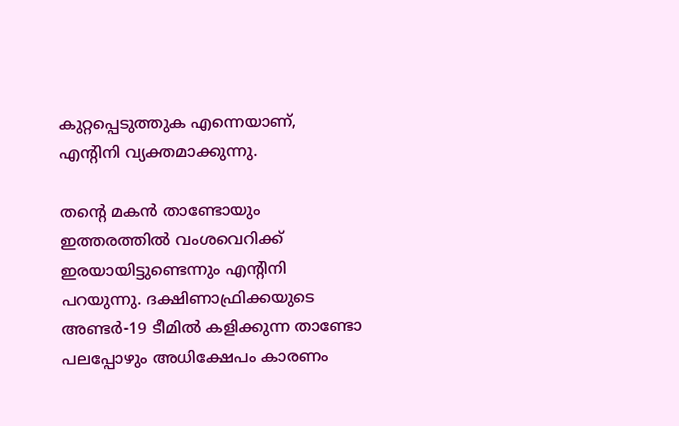കുറ്റപ്പെടുത്തുക എന്നെയാണ്, എന്റിനി വ്യക്തമാക്കുന്നു.

തന്റെ മകന്‍ താണ്ടോയും ഇത്തരത്തില്‍ വംശവെറിക്ക് ഇരയായിട്ടുണ്ടെന്നും എന്റിനി പറയുന്നു. ദക്ഷിണാഫ്രിക്കയുടെ അണ്ടര്‍-19 ടീമില്‍ കളിക്കുന്ന താണ്ടോ പലപ്പോഴും അധിക്ഷേപം കാരണം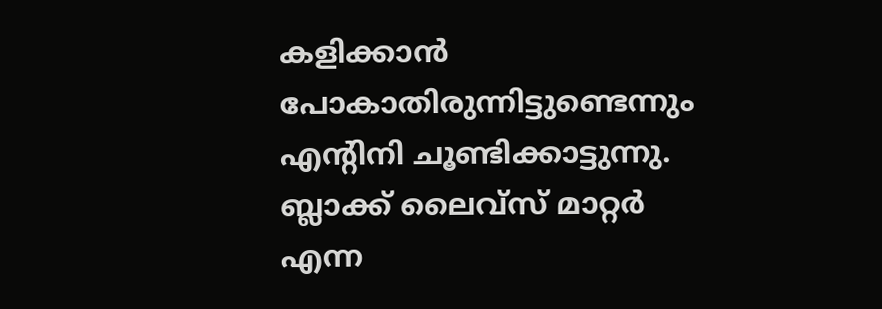കളിക്കാന്‍ പോകാതിരുന്നിട്ടുണ്ടെന്നും എന്റിനി ചൂണ്ടിക്കാട്ടുന്നു. ബ്ലാക്ക് ലൈവ്‌സ് മാറ്റര്‍ എന്ന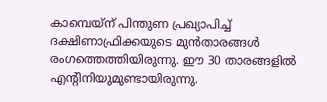കാമ്പെയ്‌ന് പിന്തുണ പ്രഖ്യാപിച്ച് ദക്ഷിണാഫ്രിക്കയുടെ മുന്‍താരങ്ങള്‍ രംഗത്തെത്തിയിരുന്നു. ഈ 30 താരങ്ങളില്‍ എന്റിനിയുമുണ്ടായിരുന്നു.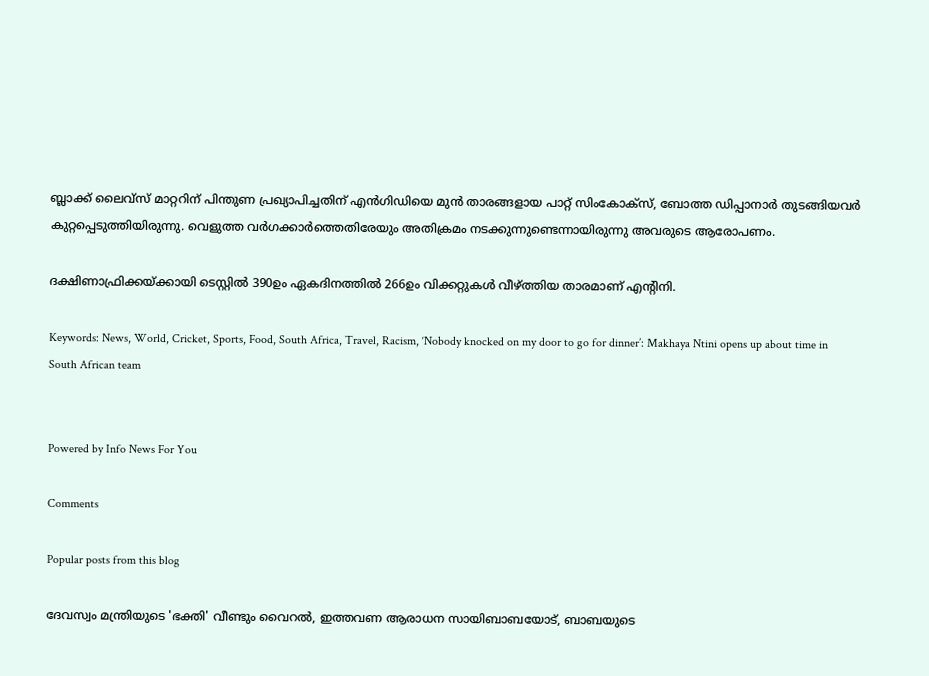ബ്ലാക്ക് ലൈവ്‌സ് മാറ്ററിന് പിന്തുണ പ്രഖ്യാപിച്ചതിന് എന്‍ഗിഡിയെ മുന്‍ താരങ്ങളായ പാറ്റ് സിംകോക്സ്, ബോത്ത ഡിപ്പാനാര്‍ തുടങ്ങിയവര്‍ കുറ്റപ്പെടുത്തിയിരുന്നു. വെളുത്ത വര്‍ഗക്കാര്‍ത്തെതിരേയും അതിക്രമം നടക്കുന്നുണ്ടെന്നായിരുന്നു അവരുടെ ആരോപണം.

ദക്ഷിണാഫ്രിക്കയ്ക്കായി ടെസ്റ്റില്‍ 390ഉം ഏകദിനത്തില്‍ 266ഉം വിക്കറ്റുകള്‍ വീഴ്ത്തിയ താരമാണ് എന്റിനി.

Keywords: News, World, Cricket, Sports, Food, South Africa, Travel, Racism, ‘Nobody knocked on my door to go for dinner’: Makhaya Ntini opens up about time in South African team


Powered by Info News For You

Comments

Popular posts from this blog

ദേവസ്വം മന്ത്രിയുടെ 'ഭക്തി' വീണ്ടും വൈറല്‍, ഇത്തവണ ആരാധന സായിബാബയോട്, ബാബയുടെ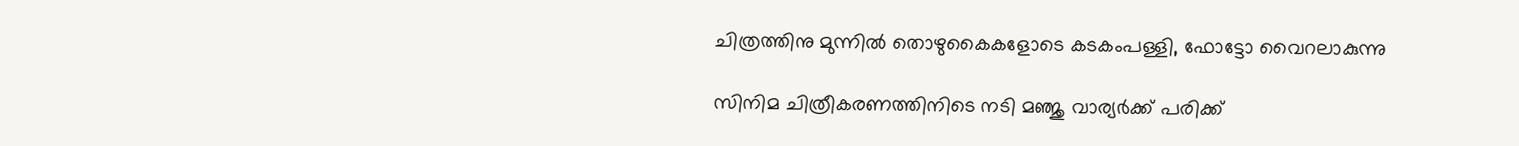ചിത്രത്തിനു മുന്നില്‍ തൊഴുകൈകളോടെ കടകംപള്ളി, ഫോട്ടോ വൈറലാകുന്നു

സിനിമ ചിത്രീകരണത്തിനിടെ നടി മഞ്ജു വാര്യര്‍ക്ക് പരിക്ക്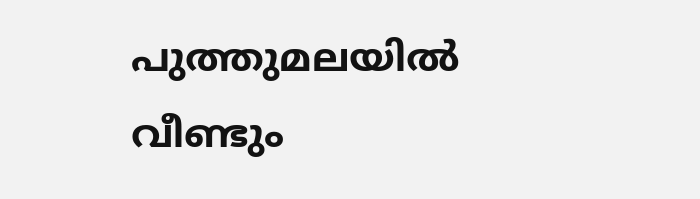പുത്തുമലയില്‍ വീണ്ടും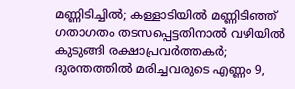മണ്ണിടിച്ചില്‍; കള്ളാടിയില്‍ മണ്ണിടിഞ്ഞ് ഗതാഗതം തടസപ്പെട്ടതിനാല്‍ വഴിയില്‍ കുടുങ്ങി രക്ഷാപ്രവര്‍ത്തകര്‍; ദുരന്തത്തില്‍ മരിച്ചവരുടെ എണ്ണം 9,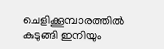ചെളിക്കൂമ്പാരത്തില്‍ കുടുങ്ങി ഇനിയും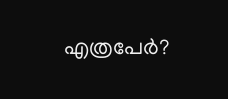എത്രപേര്‍?